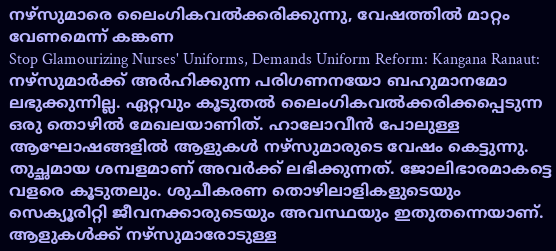നഴ്സുമാരെ ലൈംഗികവൽക്കരിക്കുന്നു, വേഷത്തിൽ മാറ്റം വേണമെന്ന് കങ്കണ
Stop Glamourizing Nurses' Uniforms, Demands Uniform Reform: Kangana Ranaut: നഴ്സുമാർക്ക് അർഹിക്കുന്ന പരിഗണനയോ ബഹുമാനമോ ലഭുക്കുന്നില്ല. ഏറ്റവും കൂടുതൽ ലൈംഗികവൽക്കരിക്കപ്പെടുന്ന ഒരു തൊഴിൽ മേഖലയാണിത്. ഹാലോവീൻ പോലുള്ള ആഘോഷങ്ങളിൽ ആളുകൾ നഴ്സുമാരുടെ വേഷം കെട്ടുന്നു. തുച്ഛമായ ശമ്പളമാണ് അവർക്ക് ലഭിക്കുന്നത്. ജോലിഭാരമാകട്ടെ വളരെ കൂടുതലും. ശുചീകരണ തൊഴിലാളികളുടെയും സെക്യൂരിറ്റി ജീവനക്കാരുടെയും അവസ്ഥയും ഇതുതന്നെയാണ്.
ആളുകൾക്ക് നഴ്സുമാരോടുള്ള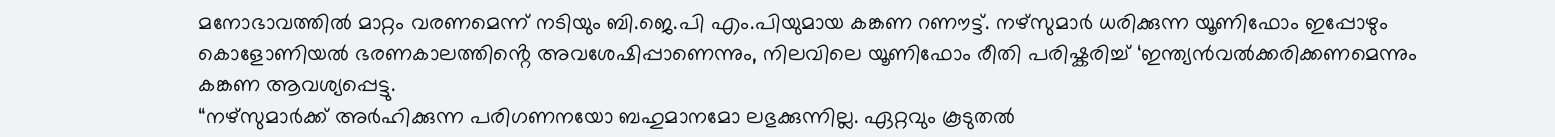മനോഭാവത്തിൽ മാറ്റം വരണമെന്ന് നടിയും ബി.ജെ.പി എം.പിയുമായ കങ്കണ റണൗട്ട്. നഴ്സുമാർ ധരിക്കുന്ന യൂണിഫോം ഇപ്പോഴും കൊളോണിയൽ ഭരണകാലത്തിൻ്റെ അവശേഷിപ്പാണെന്നും, നിലവിലെ യൂണിഫോം രീതി പരിഷ്കരിച്ച് ‘ഇന്ത്യൻവൽക്കരിക്കണമെന്നും കങ്കണ ആവശ്യപ്പെട്ടു.
“നഴ്സുമാർക്ക് അർഹിക്കുന്ന പരിഗണനയോ ബഹുമാനമോ ലഭുക്കുന്നില്ല. ഏറ്റവും കൂടുതൽ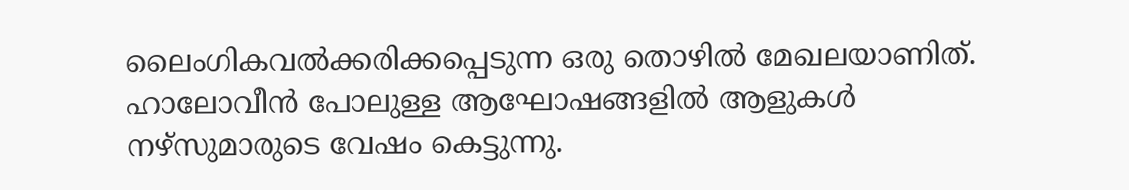ലൈംഗികവൽക്കരിക്കപ്പെടുന്ന ഒരു തൊഴിൽ മേഖലയാണിത്. ഹാലോവീൻ പോലുള്ള ആഘോഷങ്ങളിൽ ആളുകൾ നഴ്സുമാരുടെ വേഷം കെട്ടുന്നു.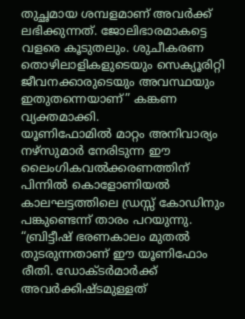തുച്ഛമായ ശമ്പളമാണ് അവർക്ക് ലഭിക്കുന്നത്. ജോലിഭാരമാകട്ടെ വളരെ കൂടുതലും. ശുചീകരണ തൊഴിലാളികളുടെയും സെക്യൂരിറ്റി ജീവനക്കാരുടെയും അവസ്ഥയും ഇതുതന്നെയാണ്” കങ്കണ വ്യക്തമാക്കി.
യൂണിഫോമിൽ മാറ്റം അനിവാര്യം
നഴ്സുമാർ നേരിടുന്ന ഈ ലൈംഗികവൽക്കരണത്തിന് പിന്നിൽ കൊളോണിയൽ കാലഘട്ടത്തിലെ ഡ്രസ്സ് കോഡിനും പങ്കുണ്ടെന്ന് താരം പറയുന്നു. “ബ്രിട്ടീഷ് ഭരണകാലം മുതൽ തുടരുന്നതാണ് ഈ യൂണിഫോം രീതി. ഡോക്ടർമാർക്ക് അവർക്കിഷ്ടമുള്ളത്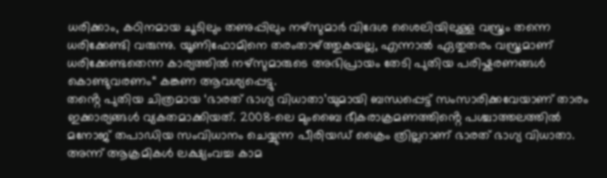ധരിക്കാം, കഠിനമായ ചൂടിലും തണുപ്പിലും നഴ്സുമാർ വിദേശ ശൈലിയിലുള്ള വസ്ത്രം തന്നെ ധരിക്കേണ്ടി വരുന്നു. യൂണിഫോമിനെ തരംതാഴ്ത്തുകയല്ല, എന്നാൽ ഏതുതരം വസ്ത്രമാണ് ധരിക്കേണ്ടതെന്ന കാര്യത്തിൽ നഴ്സുമാരുടെ അഭിപ്രായം തേടി പുതിയ പരിഷ്കരണങ്ങൾ കൊണ്ടുവരണം“ കങ്കണ ആവശ്യപ്പെട്ടു.
തൻ്റെ പുതിയ ചിത്രമായ ‘ഭാരത് ഭാഗ്യ വിധാതാ’യുമായി ബന്ധപ്പെട്ട് സംസാരിക്കവേയാണ് താരം ഇക്കാര്യങ്ങൾ വ്യകതമാക്കിയത്. 2008-ലെ മുംബൈ ഭീകരാക്രമണത്തിൻ്റെ പശ്ചാത്തലത്തിൽ മനോജ് തപാഡിയ സംവിധാനം ചെയ്യുന്ന പീരിയഡ് ക്രൈം ത്രില്ലറാണ് ഭാരത് ഭാഗ്യ വിധാതാ. അന്ന് ആക്രമികൾ ലക്ഷ്യംവച്ച കാമ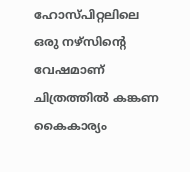ഹോസ്പിറ്റലിലെ ഒരു നഴ്സിൻ്റെ വേഷമാണ് ചിത്രത്തിൽ കങ്കണ കൈകാര്യം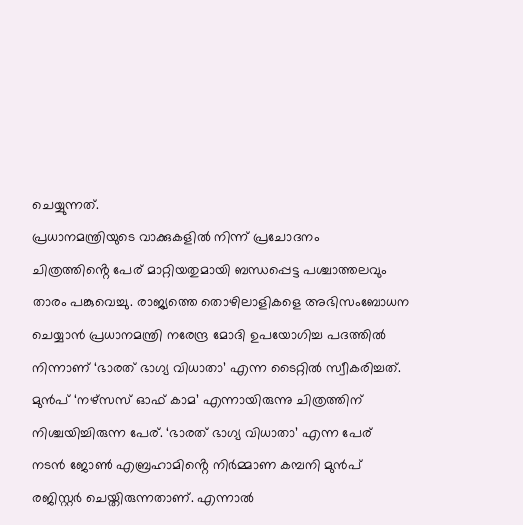ചെയ്യുന്നത്.
പ്രധാനമന്ത്രിയുടെ വാക്കുകളിൽ നിന്ന് പ്രചോദനം
ചിത്രത്തിൻ്റെ പേര് മാറ്റിയതുമായി ബന്ധപ്പെട്ട പശ്ചാത്തലവും താരം പങ്കുവെച്ചു. രാജ്യത്തെ തൊഴിലാളികളെ അഭിസംബോധന ചെയ്യാൻ പ്രധാനമന്ത്രി നരേന്ദ്ര മോദി ഉപയോഗിച്ച പദത്തിൽ നിന്നാണ് ‘ഭാരത് ഭാഗ്യ വിധാതാ’ എന്ന ടൈറ്റിൽ സ്വീകരിച്ചത്. മുൻപ് ‘നഴ്സസ് ഓഫ് കാമ’ എന്നായിരുന്നു ചിത്രത്തിന് നിശ്ചയിച്ചിരുന്ന പേര്. ‘ഭാരത് ഭാഗ്യ വിധാതാ’ എന്ന പേര് നടൻ ജോൺ എബ്രഹാമിൻ്റെ നിർമ്മാണ കമ്പനി മുൻപ് രജിസ്റ്റർ ചെയ്തിരുന്നതാണ്. എന്നാൽ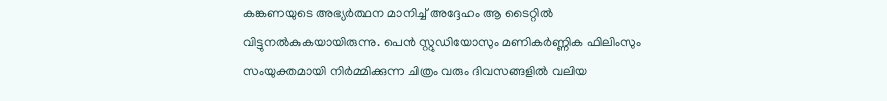കങ്കണയുടെ അഭ്യർത്ഥന മാനിച്ച് അദ്ദേഹം ആ ടൈറ്റിൽ വിട്ടുനൽകുകയായിരുന്നു. പെൻ സ്റ്റുഡിയോസും മണികർണ്ണിക ഫിലിംസും സംയുക്തമായി നിർമ്മിക്കുന്ന ചിത്രം വരും ദിവസങ്ങളിൽ വലിയ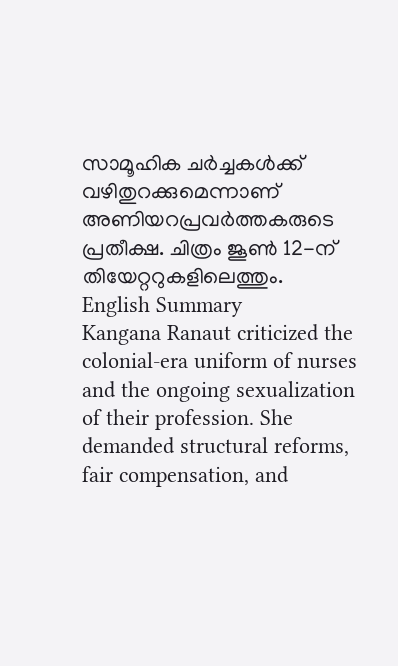സാമൂഹിക ചർച്ചകൾക്ക് വഴിതുറക്കുമെന്നാണ് അണിയറപ്രവർത്തകരുടെ പ്രതീക്ഷ. ചിത്രം ജൂൺ 12-ന് തിയേറ്ററുകളിലെത്തും.
English Summary
Kangana Ranaut criticized the colonial-era uniform of nurses and the ongoing sexualization of their profession. She demanded structural reforms, fair compensation, and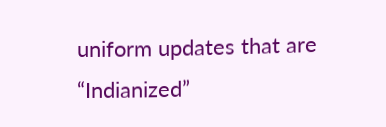uniform updates that are “Indianized”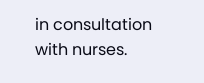in consultation with nurses.